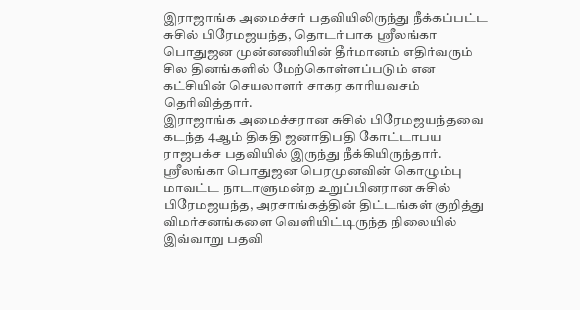இராஜாங்க அமைச்சர் பதவியிலிருந்து நீக்கப்பட்ட சுசில் பிரேமஜயந்த, தொடர்பாக ஸ்ரீலங்கா பொதுஜன முன்னணியின் தீர்மானம் எதிர்வரும் சில தினங்களில் மேற்கொள்ளப்படும் என கட்சியின் செயலாளர் சாகர காரியவசம் தெரிவித்தார்.
இராஜாங்க அமைச்சரான சுசில் பிரேமஜயந்தவை கடந்த 4ஆம் திகதி ஜனாதிபதி கோட்டாபய ராஜபக்ச பதவியில் இருந்து நீக்கியிருந்தார்.
ஶ்ரீலங்கா பொதுஜன பெரமுனவின் கொழும்பு மாவட்ட நாடாளுமன்ற உறுப்பினரான சுசில் பிரேமஜயந்த, அரசாங்கத்தின் திட்டங்கள் குறித்து விமர்சனங்களை வெளியிட்டிருந்த நிலையில் இவ்வாறு பதவி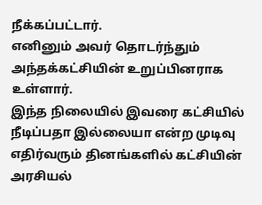நீக்கப்பட்டார்.
எனினும் அவர் தொடர்ந்தும் அந்தக்கட்சியின் உறுப்பினராக உள்ளார்.
இந்த நிலையில் இவரை கட்சியில் நீடிப்பதா இல்லையா என்ற முடிவு எதிர்வரும் தினங்களில் கட்சியின் அரசியல்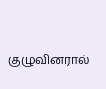குழுவினரால்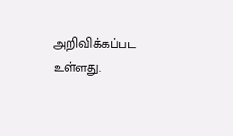அறிவிக்கப்பட உள்ளது.